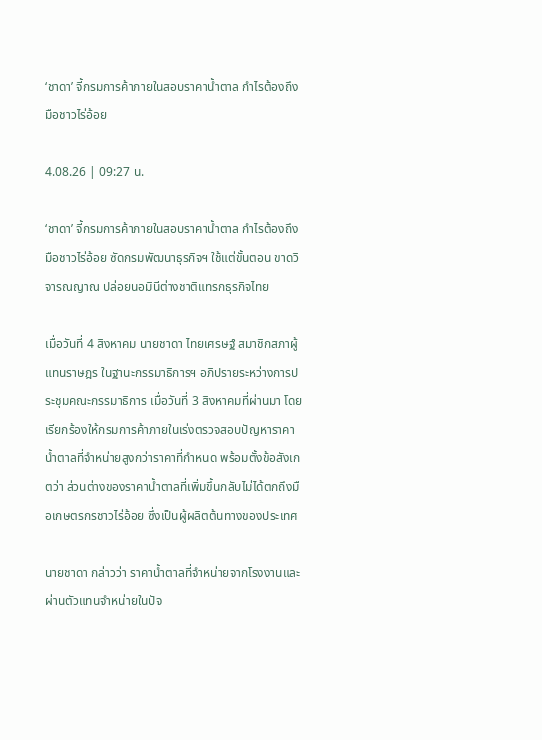‘ชาดา’ จี้กรมการค้าภายในสอบราคาน้ำตาล กำไรต้องถึงมือชาวไร่อ้อย

4.08.26 | 09:27 น.

‘ชาดา’ จี้กรมการค้าภายในสอบราคาน้ำตาล กำไรต้องถึงมือชาวไร่อ้อย ซัดกรมพัฒนาธุรกิจฯ ใช้แต่ขั้นตอน ขาดวิจารณญาณ ปล่อยนอมินีต่างชาติแทรกธุรกิจไทย

เมื่อวันที่ 4 สิงหาคม นายชาดา ไทยเศรษฐ์ สมาชิกสภาผู้แทนราษฎร ในฐานะกรรมาธิการฯ อภิปรายระหว่างการประชุมคณะกรรมาธิการ เมื่อวันที่ 3 สิงหาคมที่ผ่านมา โดยเรียกร้องให้กรมการค้าภายในเร่งตรวจสอบปัญหาราคาน้ำตาลที่จำหน่ายสูงกว่าราคาที่กำหนด พร้อมตั้งข้อสังเกตว่า ส่วนต่างของราคาน้ำตาลที่เพิ่มขึ้นกลับไม่ได้ตกถึงมือเกษตรกรชาวไร่อ้อย ซึ่งเป็นผู้ผลิตต้นทางของประเทศ

นายชาดา กล่าวว่า ราคาน้ำตาลที่จำหน่ายจากโรงงานและผ่านตัวแทนจำหน่ายในปัจ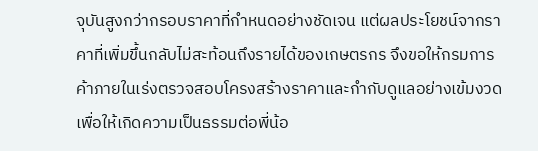จุบันสูงกว่ากรอบราคาที่กำหนดอย่างชัดเจน แต่ผลประโยชน์จากราคาที่เพิ่มขึ้นกลับไม่สะท้อนถึงรายได้ของเกษตรกร จึงขอให้กรมการค้าภายในเร่งตรวจสอบโครงสร้างราคาและกำกับดูแลอย่างเข้มงวด เพื่อให้เกิดความเป็นธรรมต่อพี่น้อ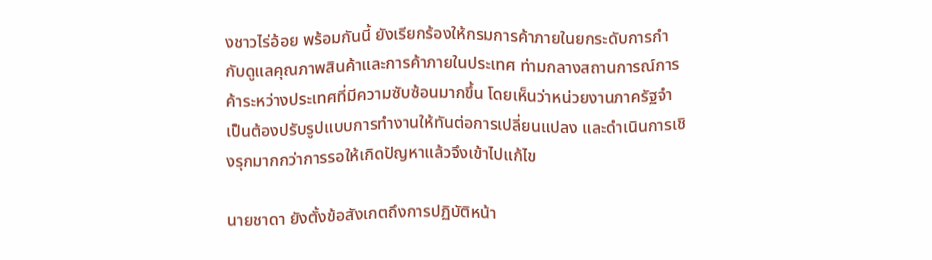งชาวไร่อ้อย พร้อมกันนี้ ยังเรียกร้องให้กรมการค้าภายในยกระดับการกำกับดูแลคุณภาพสินค้าและการค้าภายในประเทศ ท่ามกลางสถานการณ์การค้าระหว่างประเทศที่มีความซับซ้อนมากขึ้น โดยเห็นว่าหน่วยงานภาครัฐจำเป็นต้องปรับรูปแบบการทำงานให้ทันต่อการเปลี่ยนแปลง และดำเนินการเชิงรุกมากกว่าการรอให้เกิดปัญหาแล้วจึงเข้าไปแก้ไข

นายชาดา ยังตั้งข้อสังเกตถึงการปฏิบัติหน้า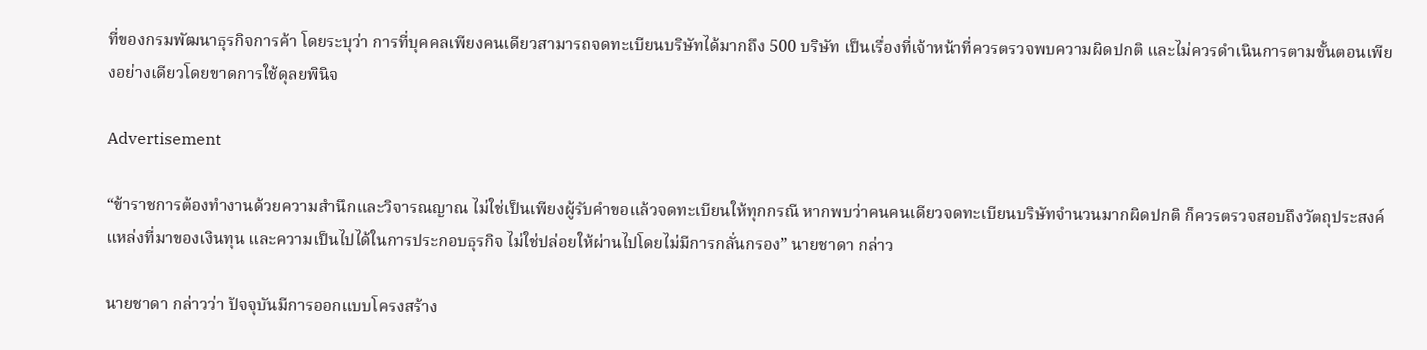ที่ของกรมพัฒนาธุรกิจการค้า โดยระบุว่า การที่บุคคลเพียงคนเดียวสามารถจดทะเบียนบริษัทได้มากถึง 500 บริษัท เป็นเรื่องที่เจ้าหน้าที่ควรตรวจพบความผิดปกติ และไม่ควรดำเนินการตามขั้นตอนเพียงอย่างเดียวโดยขาดการใช้ดุลยพินิจ

Advertisement

“ข้าราชการต้องทำงานด้วยความสำนึกและวิจารณญาณ ไม่ใช่เป็นเพียงผู้รับคำขอแล้วจดทะเบียนให้ทุกกรณี หากพบว่าคนคนเดียวจดทะเบียนบริษัทจำนวนมากผิดปกติ ก็ควรตรวจสอบถึงวัตถุประสงค์ แหล่งที่มาของเงินทุน และความเป็นไปได้ในการประกอบธุรกิจ ไม่ใช่ปล่อยให้ผ่านไปโดยไม่มีการกลั่นกรอง” นายชาดา กล่าว

นายชาดา กล่าวว่า ปัจจุบันมีการออกแบบโครงสร้าง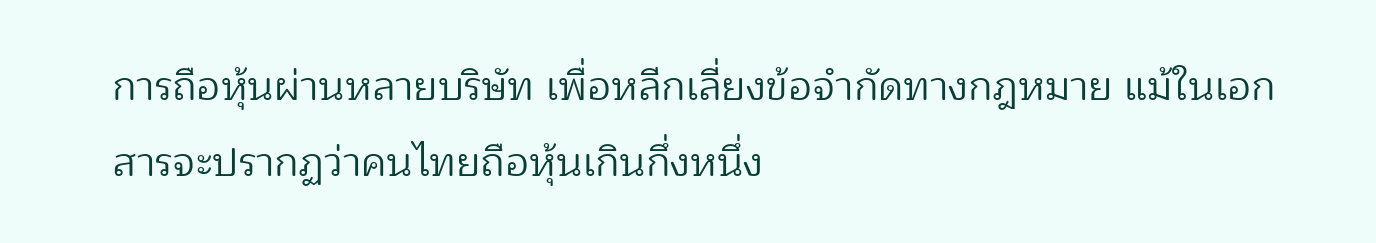การถือหุ้นผ่านหลายบริษัท เพื่อหลีกเลี่ยงข้อจำกัดทางกฎหมาย แม้ในเอกสารจะปรากฏว่าคนไทยถือหุ้นเกินกึ่งหนึ่ง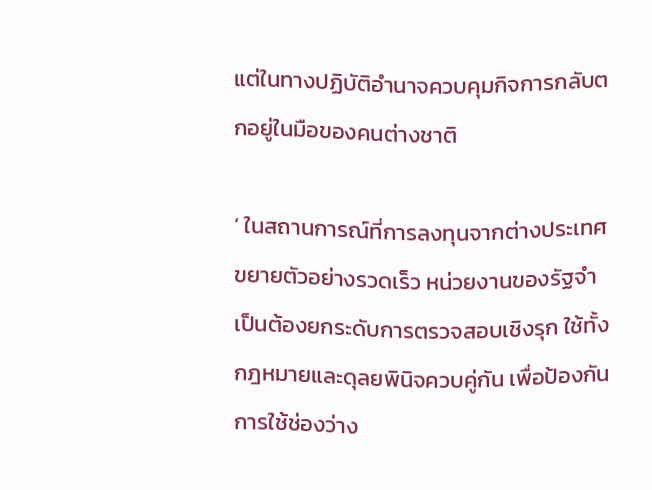แต่ในทางปฏิบัติอำนาจควบคุมกิจการกลับตกอยู่ในมือของคนต่างชาติ

‘ ในสถานการณ์ที่การลงทุนจากต่างประเทศขยายตัวอย่างรวดเร็ว หน่วยงานของรัฐจำเป็นต้องยกระดับการตรวจสอบเชิงรุก ใช้ทั้งกฎหมายและดุลยพินิจควบคู่กัน เพื่อป้องกันการใช้ช่องว่าง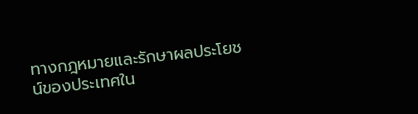ทางกฎหมายและรักษาผลประโยชน์ของประเทศใน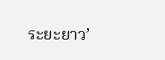ระยะยาว’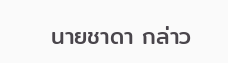นายชาดา กล่าว